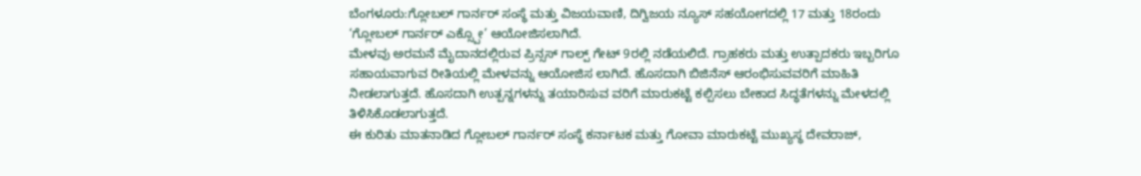ಬೆಂಗಳೂರು:ಗ್ಲೋಬಲ್ ಗಾರ್ನರ್ ಸಂಸ್ಥೆ ಮತ್ತು ವಿಜಯವಾಣಿ, ದಿಗ್ವಿಜಯ ನ್ಯೂಸ್ ಸಹಯೋಗದಲ್ಲಿ 17 ಮತ್ತು 18ರಂದು ‘ಗ್ಲೋಬಲ್ ಗಾರ್ನರ್ ಎಕ್ಸ್ಪೋ’ ಆಯೋಜಿಸಲಾಗಿದೆ.
ಮೇಳವು ಅರಮನೆ ಮೈದಾನದಲ್ಲಿರುವ ಪ್ರಿನ್ಸಸ್ ಗಾಲ್ಪ್ ಗೇಟ್ 9ರಲ್ಲಿ ನಡೆಯಲಿದೆ. ಗ್ರಾಹಕರು ಮತ್ತು ಉತ್ಪಾದಕರು ಇಬ್ಬರಿಗೂ ಸಹಾಯವಾಗುವ ರೀತಿಯಲ್ಲಿ ಮೇಳವನ್ನು ಆಯೋಜಿಸ ಲಾಗಿದೆ. ಹೊಸದಾಗಿ ಬಿಜಿನೆಸ್ ಆರಂಭಿಸುವವರಿಗೆ ಮಾಹಿತಿ ನೀಡಲಾಗುತ್ತದೆ. ಹೊಸದಾಗಿ ಉತ್ಪನ್ನಗಳನ್ನು ತಯಾರಿಸುವ ವರಿಗೆ ಮಾರುಕಟ್ಟೆ ಕಲ್ಪಿಸಲು ಬೇಕಾದ ಸಿದ್ಧತೆಗಳನ್ನು ಮೇಳದಲ್ಲಿ ತಿಳಿಸಿಕೊಡಲಾಗುತ್ತದೆ.
ಈ ಕುರಿತು ಮಾತನಾಡಿದ ಗ್ಲೋಬಲ್ ಗಾರ್ನರ್ ಸಂಸ್ಥೆ ಕರ್ನಾಟಕ ಮತ್ತು ಗೋವಾ ಮಾರುಕಟ್ಟೆ ಮುಖ್ಯಸ್ಥ ದೇವರಾಜ್,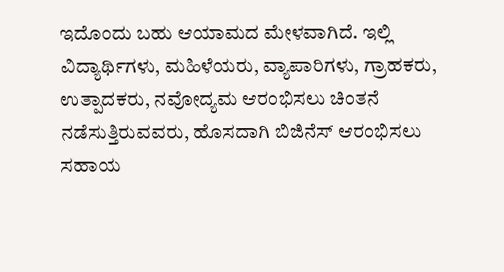ಇದೊಂದು ಬಹು ಆಯಾಮದ ಮೇಳವಾಗಿದೆ. ಇಲ್ಲಿ ವಿದ್ಯಾರ್ಥಿಗಳು, ಮಹಿಳೆಯರು, ವ್ಯಾಪಾರಿಗಳು, ಗ್ರಾಹಕರು, ಉತ್ಪಾದಕರು, ನವೋದ್ಯಮ ಆರಂಭಿಸಲು ಚಿಂತನೆ ನಡೆಸುತ್ತಿರುವವರು, ಹೊಸದಾಗಿ ಬಿಜಿನೆಸ್ ಆರಂಭಿಸಲು ಸಹಾಯ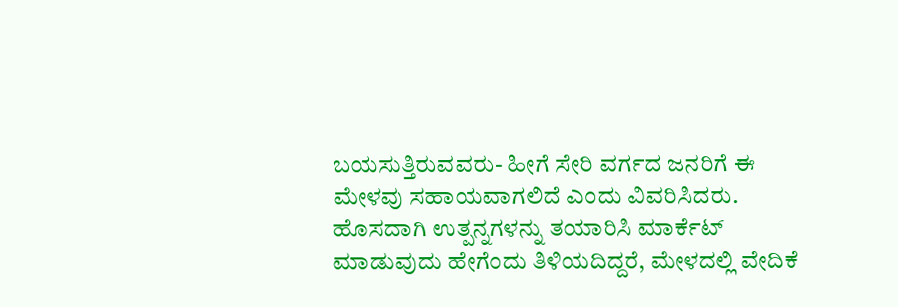ಬಯಸುತ್ತಿರುವವರು- ಹೀಗೆ ಸೇರಿ ವರ್ಗದ ಜನರಿಗೆ ಈ ಮೇಳವು ಸಹಾಯವಾಗಲಿದೆ ಎಂದು ವಿವರಿಸಿದರು.
ಹೊಸದಾಗಿ ಉತ್ಪನ್ನಗಳನ್ನು ತಯಾರಿಸಿ ಮಾರ್ಕೆಟ್ ಮಾಡುವುದು ಹೇಗೆಂದು ತಿಳಿಯದಿದ್ದರೆ, ಮೇಳದಲ್ಲಿ ವೇದಿಕೆ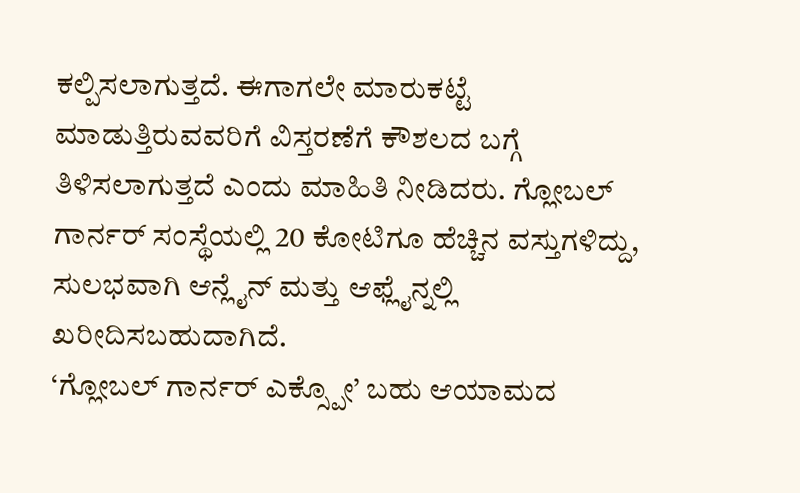ಕಲ್ಪಿಸಲಾಗುತ್ತದೆ. ಈಗಾಗಲೇ ಮಾರುಕಟ್ಟೆ ಮಾಡುತ್ತಿರುವವರಿಗೆ ವಿಸ್ತರಣೆಗೆ ಕೌಶಲದ ಬಗ್ಗೆ ತಿಳಿಸಲಾಗುತ್ತದೆ ಎಂದು ಮಾಹಿತಿ ನೀಡಿದರು. ಗ್ಲೋಬಲ್ ಗಾರ್ನರ್ ಸಂಸ್ಥೆಯಲ್ಲಿ 20 ಕೋಟಿಗೂ ಹೆಚ್ಚಿನ ವಸ್ತುಗಳಿದ್ದು, ಸುಲಭವಾಗಿ ಆನ್ಲೈನ್ ಮತ್ತು ಆಫ್ಲೈನ್ನಲ್ಲಿ ಖರೀದಿಸಬಹುದಾಗಿದೆ.
‘ಗ್ಲೋಬಲ್ ಗಾರ್ನರ್ ಎಕ್ಸ್ಪೋ’ ಬಹು ಆಯಾಮದ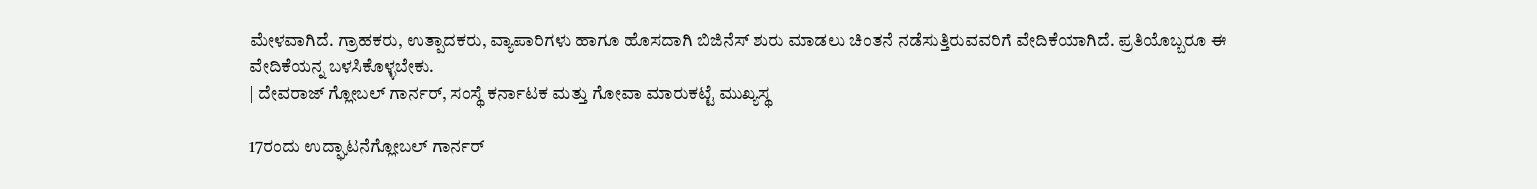ಮೇಳವಾಗಿದೆ. ಗ್ರಾಹಕರು, ಉತ್ಪಾದಕರು, ವ್ಯಾಪಾರಿಗಳು ಹಾಗೂ ಹೊಸದಾಗಿ ಬಿಜಿನೆಸ್ ಶುರು ಮಾಡಲು ಚಿಂತನೆ ನಡೆಸುತ್ತಿರುವವರಿಗೆ ವೇದಿಕೆಯಾಗಿದೆ. ಪ್ರತಿಯೊಬ್ಬರೂ ಈ ವೇದಿಕೆಯನ್ನ ಬಳಸಿಕೊಳ್ಳಬೇಕು.
| ದೇವರಾಜ್ ಗ್ಲೋಬಲ್ ಗಾರ್ನರ್, ಸಂಸ್ಥೆ ಕರ್ನಾಟಕ ಮತ್ತು ಗೋವಾ ಮಾರುಕಟ್ಟೆ ಮುಖ್ಯಸ್ಥ

17ರಂದು ಉದ್ಘಾಟನೆಗ್ಲೋಬಲ್ ಗಾರ್ನರ್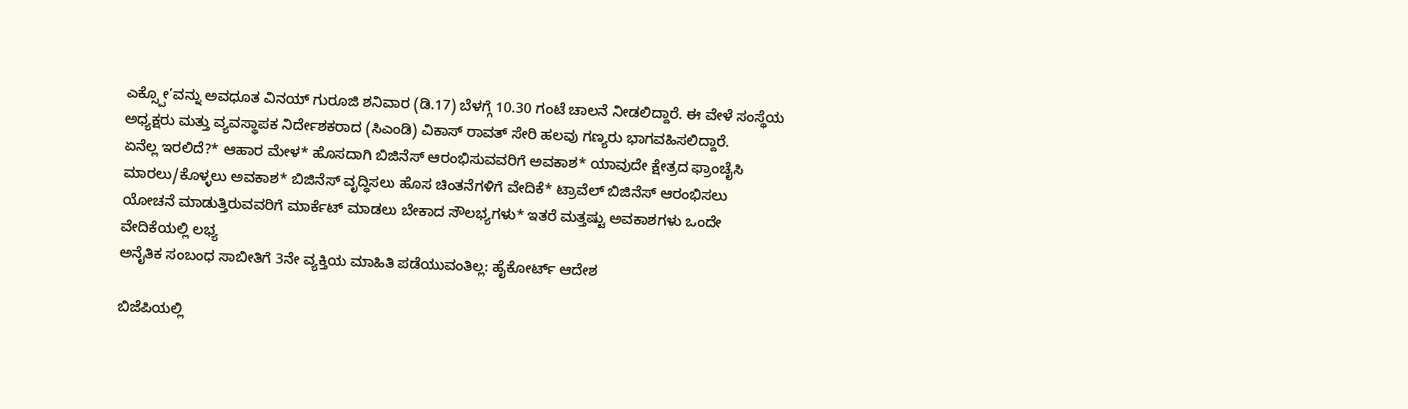ಎಕ್ಸ್ಪೋ’ವನ್ನು ಅವಧೂತ ವಿನಯ್ ಗುರೂಜಿ ಶನಿವಾರ (ಡಿ.17) ಬೆಳಗ್ಗೆ 10.30 ಗಂಟೆ ಚಾಲನೆ ನೀಡಲಿದ್ದಾರೆ. ಈ ವೇಳೆ ಸಂಸ್ಥೆಯ ಅಧ್ಯಕ್ಷರು ಮತ್ತು ವ್ಯವಸ್ಥಾಪಕ ನಿರ್ದೇಶಕರಾದ (ಸಿಎಂಡಿ) ವಿಕಾಸ್ ರಾವತ್ ಸೇರಿ ಹಲವು ಗಣ್ಯರು ಭಾಗವಹಿಸಲಿದ್ದಾರೆ.
ಏನೆಲ್ಲ ಇರಲಿದೆ?* ಆಹಾರ ಮೇಳ* ಹೊಸದಾಗಿ ಬಿಜಿನೆಸ್ ಆರಂಭಿಸುವವರಿಗೆ ಅವಕಾಶ* ಯಾವುದೇ ಕ್ಷೇತ್ರದ ಫ್ರಾಂಚೈಸಿ ಮಾರಲು/ಕೊಳ್ಳಲು ಅವಕಾಶ* ಬಿಜಿನೆಸ್ ವೃದ್ಧಿಸಲು ಹೊಸ ಚಿಂತನೆಗಳಿಗೆ ವೇದಿಕೆ* ಟ್ರಾವೆಲ್ ಬಿಜಿನೆಸ್ ಆರಂಭಿಸಲು ಯೋಚನೆ ಮಾಡುತ್ತಿರುವವರಿಗೆ ಮಾರ್ಕೆಟ್ ಮಾಡಲು ಬೇಕಾದ ಸೌಲಭ್ಯಗಳು* ಇತರೆ ಮತ್ತಷ್ಟು ಅವಕಾಶಗಳು ಒಂದೇ ವೇದಿಕೆಯಲ್ಲಿ ಲಭ್ಯ
ಅನೈತಿಕ ಸಂಬಂಧ ಸಾಬೀತಿಗೆ 3ನೇ ವ್ಯಕ್ತಿಯ ಮಾಹಿತಿ ಪಡೆಯುವಂತಿಲ್ಲ: ಹೈಕೋರ್ಟ್ ಆದೇಶ

ಬಿಜೆಪಿಯಲ್ಲಿ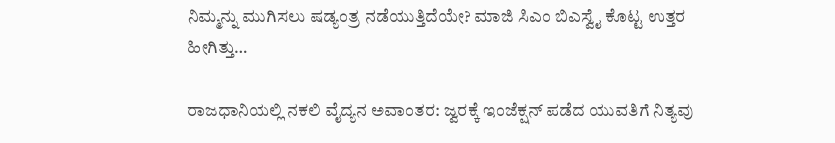ನಿಮ್ಮನ್ನು ಮುಗಿಸಲು ಷಡ್ಯಂತ್ರ ನಡೆಯುತ್ತಿದೆಯೇ? ಮಾಜಿ ಸಿಎಂ ಬಿಎಸ್ವೈ ಕೊಟ್ಟ ಉತ್ತರ ಹೀಗಿತ್ತು…

ರಾಜಧಾನಿಯಲ್ಲಿ ನಕಲಿ ವೈದ್ಯನ ಅವಾಂತರ: ಜ್ವರಕ್ಕೆ ಇಂಜೆಕ್ಷನ್ ಪಡೆದ ಯುವತಿಗೆ ನಿತ್ಯವು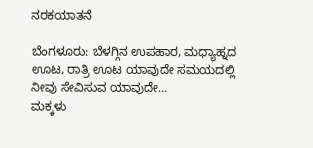ನರಕಯಾತನೆ

ಬೆಂಗಳೂರು: ಬೆಳಗ್ಗಿನ ಉಪಹಾರ, ಮಧ್ಯಾಹ್ನದ ಊಟ, ರಾತ್ರಿ ಊಟ ಯಾವುದೇ ಸಮಯದಲ್ಲಿ ನೀವು ಸೇವಿಸುವ ಯಾವುದೇ…
ಮಕ್ಕಳು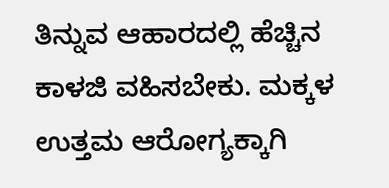ತಿನ್ನುವ ಆಹಾರದಲ್ಲಿ ಹೆಚ್ಚಿನ ಕಾಳಜಿ ವಹಿಸಬೇಕು. ಮಕ್ಕಳ ಉತ್ತಮ ಆರೋಗ್ಯಕ್ಕಾಗಿ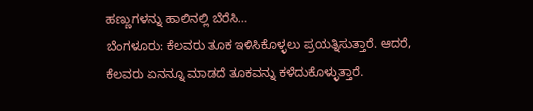ಹಣ್ಣುಗಳನ್ನು ಹಾಲಿನಲ್ಲಿ ಬೆರೆಸಿ…
ಬೆಂಗಳೂರು: ಕೆಲವರು ತೂಕ ಇಳಿಸಿಕೊಳ್ಳಲು ಪ್ರಯತ್ನಿಸುತ್ತಾರೆ. ಆದರೆ, ಕೆಲವರು ಏನನ್ನೂ ಮಾಡದೆ ತೂಕವನ್ನು ಕಳೆದುಕೊಳ್ಳುತ್ತಾರೆ.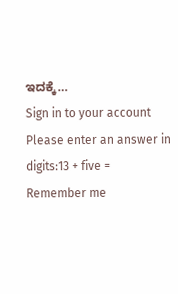ಇದಕ್ಕೆ…
Sign in to your account
Please enter an answer in digits:13 + five =
Remember me